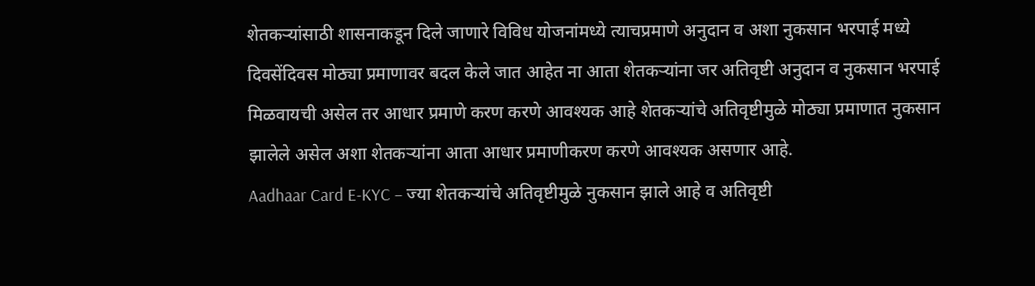शेतकऱ्यांसाठी शासनाकडून दिले जाणारे विविध योजनांमध्ये त्याचप्रमाणे अनुदान व अशा नुकसान भरपाई मध्ये दिवसेंदिवस मोठ्या प्रमाणावर बदल केले जात आहेत ना आता शेतकऱ्यांना जर अतिवृष्टी अनुदान व नुकसान भरपाई मिळवायची असेल तर आधार प्रमाणे करण करणे आवश्यक आहे शेतकऱ्यांचे अतिवृष्टीमुळे मोठ्या प्रमाणात नुकसान झालेले असेल अशा शेतकऱ्यांना आता आधार प्रमाणीकरण करणे आवश्यक असणार आहे.
Aadhaar Card E-KYC – ज्या शेतकऱ्यांचे अतिवृष्टीमुळे नुकसान झाले आहे व अतिवृष्टी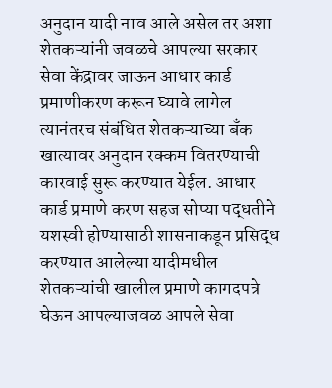अनुदान यादी नाव आले असेल तर अशा शेतकऱ्यांनी जवळचे आपल्या सरकार सेवा केंद्रावर जाऊन आधार कार्ड प्रमाणीकरण करून घ्यावे लागेल त्यानंतरच संबंधित शेतकऱ्याच्या बँक खात्यावर अनुदान रक्कम वितरण्याची कारवाई सुरू करण्यात येईल. आधार कार्ड प्रमाणे करण सहज सोप्या पद्धतीने यशस्वी होण्यासाठी शासनाकडून प्रसिद्ध करण्यात आलेल्या यादीमधील शेतकऱ्यांची खालील प्रमाणे कागदपत्रे घेऊन आपल्याजवळ आपले सेवा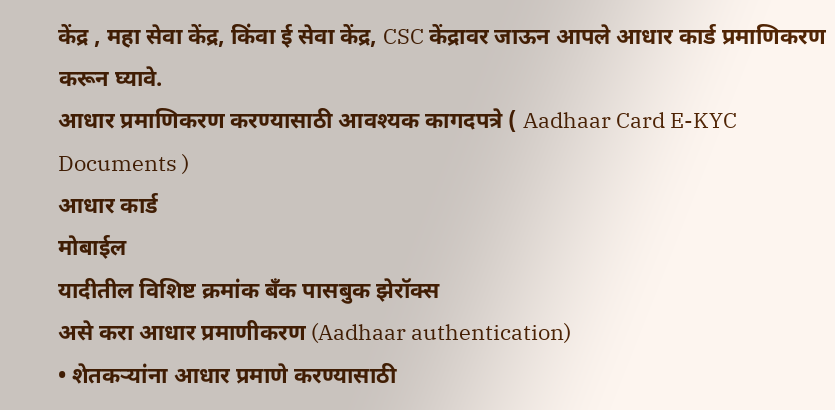केंद्र , महा सेवा केंद्र, किंवा ई सेवा केंद्र, CSC केंद्रावर जाऊन आपले आधार कार्ड प्रमाणिकरण करून घ्यावे.
आधार प्रमाणिकरण करण्यासाठी आवश्यक कागदपत्रे ( Aadhaar Card E-KYC Documents )
आधार कार्ड
मोबाईल
यादीतील विशिष्ट क्रमांक बँक पासबुक झेरॉक्स
असे करा आधार प्रमाणीकरण (Aadhaar authentication)
• शेतकऱ्यांना आधार प्रमाणे करण्यासाठी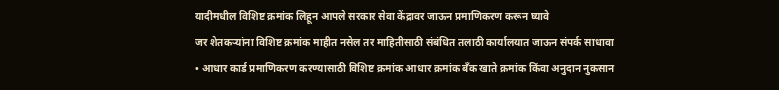यादीमधील विशिष्ट क्रमांक लिहून आपले सरकार सेवा केंद्रावर जाऊन प्रमाणिकरण करून घ्यावे
जर शेतकऱ्यांना विशिष्ट क्रमांक माहीत नसेल तर माहितीसाठी संबंधित तलाठी कार्यालयात जाऊन संपर्क साधावा
• आधार कार्ड प्रमाणिकरण करण्यासाठी विशिष्ट क्रमांक आधार क्रमांक बँक खाते क्रमांक किंवा अनुदान नुकसान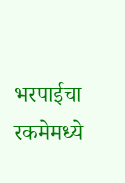भरपाईचा रकमेमध्ये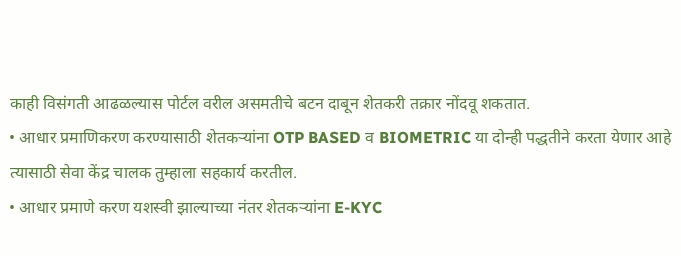काही विसंगती आढळल्यास पोर्टल वरील असमतीचे बटन दाबून शेतकरी तक्रार नोंदवू शकतात.
• आधार प्रमाणिकरण करण्यासाठी शेतकऱ्यांना OTP BASED व BIOMETRIC या दोन्ही पद्धतीने करता येणार आहे त्यासाठी सेवा केंद्र चालक तुम्हाला सहकार्य करतील.
• आधार प्रमाणे करण यशस्वी झाल्याच्या नंतर शेतकऱ्यांना E-KYC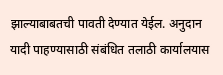झाल्याबाबतची पावती देण्यात येईल. अनुदान यादी पाहण्यासाठी संबंधित तलाठी कार्यालयास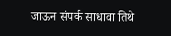जाऊन संपर्क साधावा तिथे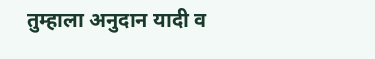तुम्हाला अनुदान यादी व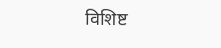विशिष्ट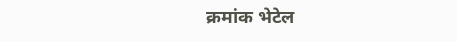क्रमांक भेटेल